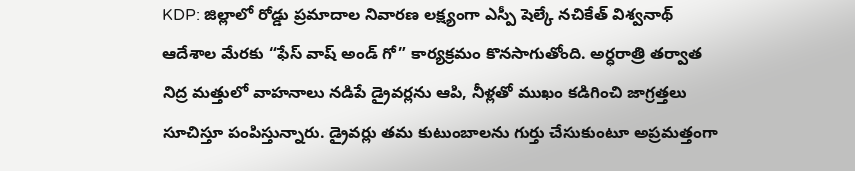KDP: జిల్లాలో రోడ్డు ప్రమాదాల నివారణ లక్ష్యంగా ఎస్పీ షెల్కే నచికేత్ విశ్వనాథ్ ఆదేశాల మేరకు “ఫేస్ వాష్ అండ్ గో” కార్యక్రమం కొనసాగుతోంది. అర్ధరాత్రి తర్వాత నిద్ర మత్తులో వాహనాలు నడిపే డ్రైవర్లను ఆపి, నీళ్లతో ముఖం కడిగించి జాగ్రత్తలు సూచిస్తూ పంపిస్తున్నారు. డ్రైవర్లు తమ కుటుంబాలను గుర్తు చేసుకుంటూ అప్రమత్తంగా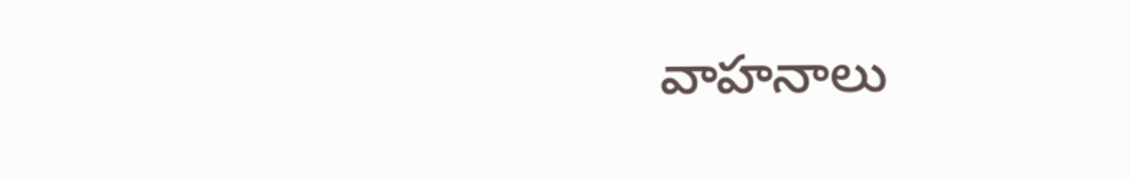వాహనాలు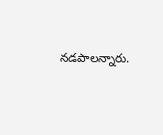నడపాలన్నారు.